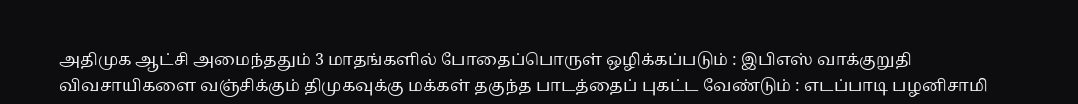அதிமுக ஆட்சி அமைந்ததும் 3 மாதங்களில் போதைப்பொருள் ஒழிக்கப்படும் : இபிஎஸ் வாக்குறுதி விவசாயிகளை வஞ்சிக்கும் திமுகவுக்கு மக்கள் தகுந்த பாடத்தைப் புகட்ட வேண்டும் : எடப்பாடி பழனிசாமி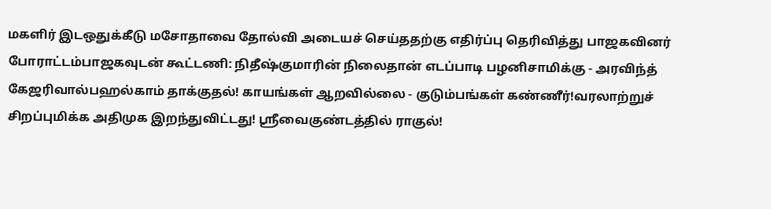மகளிர் இடஒதுக்கீடு மசோதாவை தோல்வி அடையச் செய்ததற்கு எதிர்ப்பு தெரிவித்து பாஜகவினர் போராட்டம்பாஜகவுடன் கூட்டணி: நிதீஷ்குமாரின் நிலைதான் எடப்பாடி பழனிசாமிக்கு - அரவிந்த் கேஜரிவால்பஹல்காம் தாக்குதல்! காயங்கள் ஆறவில்லை - குடும்பங்கள் கண்ணீர்!வரலாற்றுச் சிறப்புமிக்க அதிமுக இறந்துவிட்டது! ஸ்ரீவைகுண்டத்தில் ராகுல்!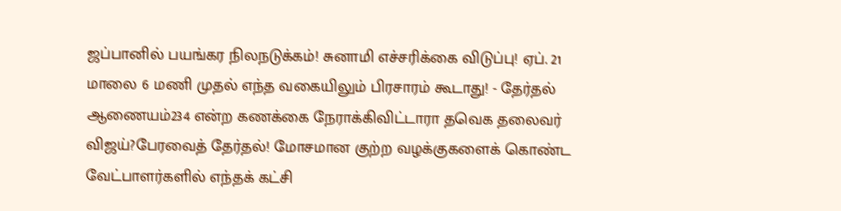ஜப்பானில் பயங்கர நிலநடுக்கம்! சுனாமி எச்சரிக்கை விடுப்பு! ஏப். 21 மாலை 6 மணி முதல் எந்த வகையிலும் பிரசாரம் கூடாது! - தேர்தல் ஆணையம்234 என்ற கணக்கை நேராக்கிவிட்டாரா தவெக தலைவர் விஜய்?பேரவைத் தேர்தல்! மோசமான குற்ற வழக்குகளைக் கொண்ட வேட்பாளர்களில் எந்தக் கட்சி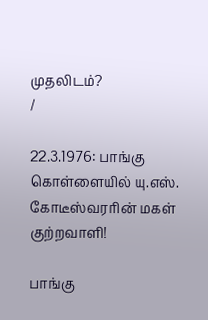முதலிடம்?
/

22.3.1976: பாங்கு கொள்ளையில் யு.எஸ். கோடீஸ்வரரின் மகள் குற்றவாளி!

பாங்கு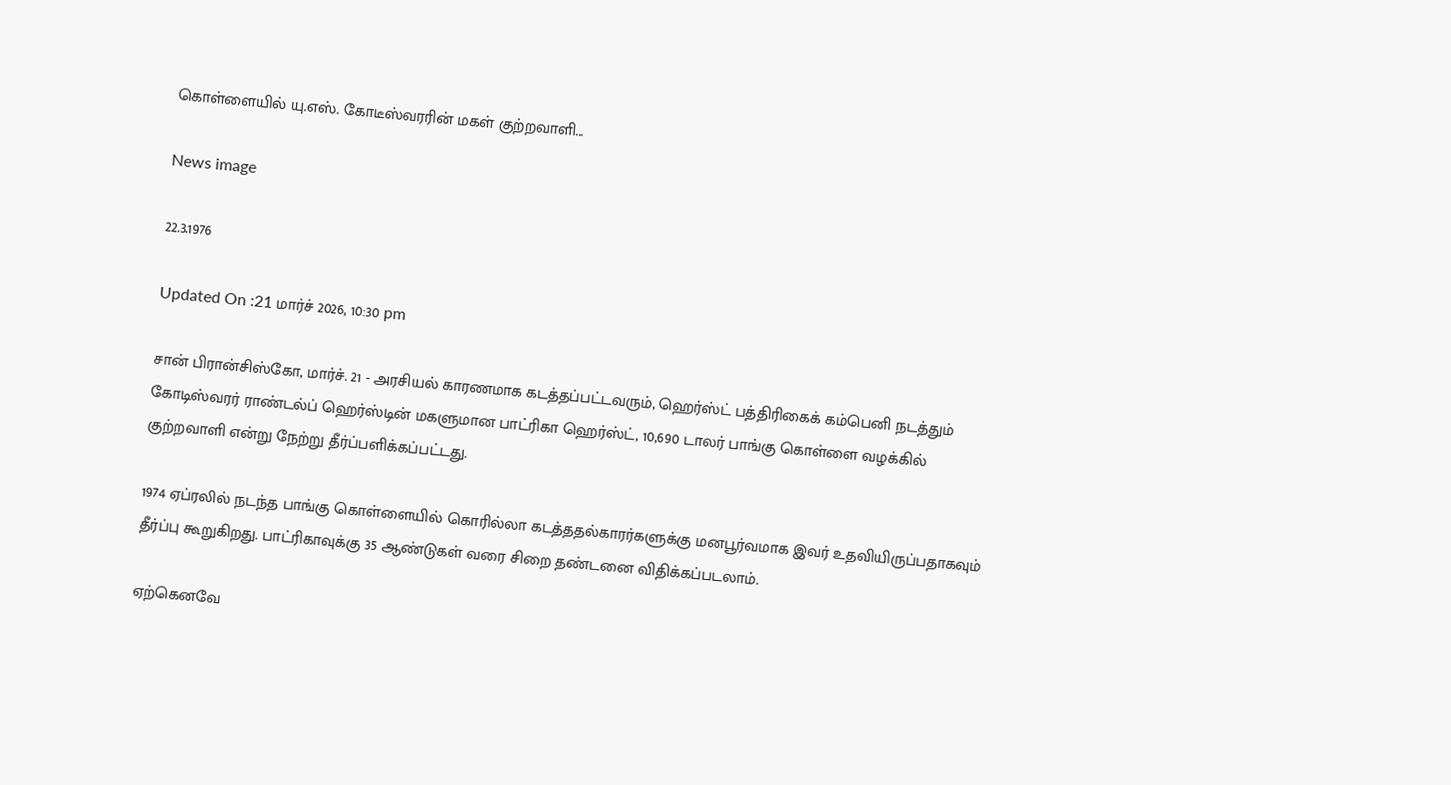கொள்ளையில் யு.எஸ். கோடீஸ்வரரின் மகள் குற்றவாளி...

News image

22.3.1976

Updated On :21 மார்ச் 2026, 10:30 pm

சான் பிரான்சிஸ்கோ, மார்ச். 21 - அரசியல் காரணமாக கடத்தப்பட்டவரும், ஹெர்ஸ்ட் பத்திரிகைக் கம்பெனி நடத்தும் கோடிஸ்வரர் ராண்டல்ப் ஹெர்ஸ்டின் மகளுமான பாட்ரிகா ஹெர்ஸ்ட், 10,690 டாலர் பாங்கு கொள்ளை வழக்கில் குற்றவாளி என்று நேற்று தீர்ப்பளிக்கப்பட்டது.

1974 ஏப்ரலில் நடந்த பாங்கு கொள்ளையில் கொரில்லா கடத்ததல்காரர்களுக்கு மனபூர்வமாக இவர் உதவியிருப்பதாகவும் தீர்ப்பு கூறுகிறது. பாட்ரிகாவுக்கு 35 ஆண்டுகள் வரை சிறை தண்டனை விதிக்கப்படலாம்.

ஏற்கெனவே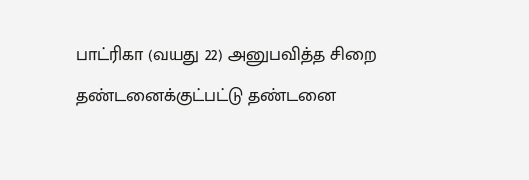பாட்ரிகா (வயது 22) அனுபவித்த சிறை தண்டனைக்குட்பட்டு தண்டனை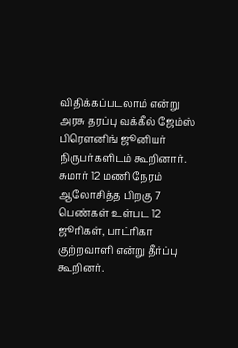விதிக்கப்படலாம் என்று அரசு தரப்பு வக்கீல் ஜேம்ஸ் பிரௌனிங் ஜூனியர் நிருபர்களிடம் கூறினார். சுமார் 12 மணி நேரம் ஆலோசித்த பிறகு 7 பெண்கள் உள்பட 12 ஜூரிகள், பாட்ரிகா குற்றவாளி என்று தீர்ப்பு கூறினர்.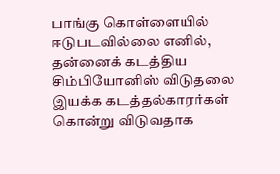பாங்கு கொள்ளையில் ஈடுபடவில்லை எனில், தன்னைக் கடத்திய சிம்பியோனிஸ் விடுதலை இயக்க கடத்தல்காரர்கள் கொன்று விடுவதாக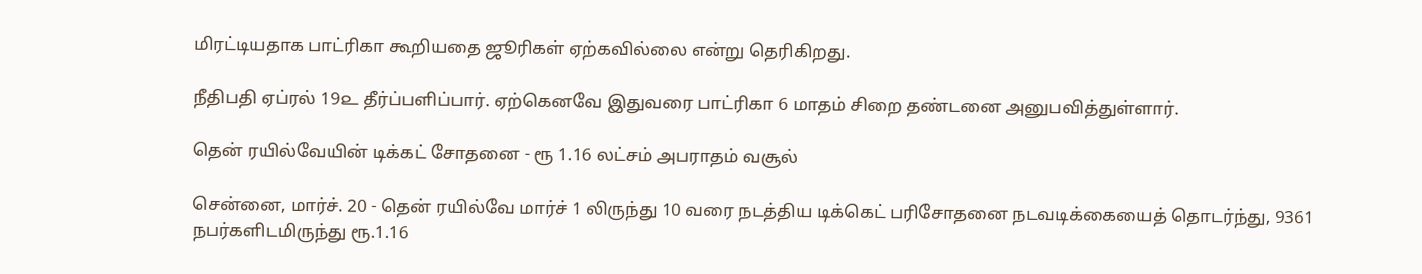மிரட்டியதாக பாட்ரிகா கூறியதை ஜூரிகள் ஏற்கவில்லை என்று தெரிகிறது.

நீதிபதி ஏப்ரல் 19௨ தீர்ப்பளிப்பார். ஏற்கெனவே இதுவரை பாட்ரிகா 6 மாதம் சிறை தண்டனை அனுபவித்துள்ளார்.

தென் ரயில்வேயின் டிக்கட் சோதனை - ரூ 1.16 லட்சம் அபராதம் வசூல்

சென்னை, மார்ச். 20 - தென் ரயில்வே மார்ச் 1 லிருந்து 10 வரை நடத்திய டிக்கெட் பரிசோதனை நடவடிக்கையைத் தொடர்ந்து, 9361 நபர்களிடமிருந்து ரூ.1.16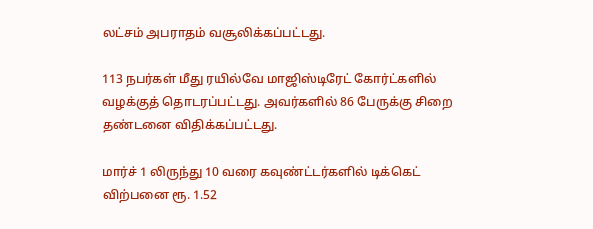லட்சம் அபராதம் வசூலிக்கப்பட்டது.

113 நபர்கள் மீது ரயில்வே மாஜிஸ்டிரேட் கோர்ட்களில் வழக்குத் தொடரப்பட்டது. அவர்களில் 86 பேருக்கு சிறை தண்டனை விதிக்கப்பட்டது.

மார்ச் 1 லிருந்து 10 வரை கவுண்ட்டர்களில் டிக்கெட் விற்பனை ரூ. 1.52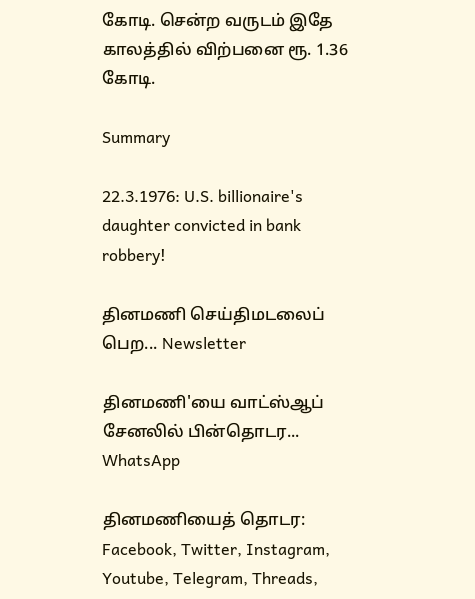கோடி. சென்ற வருடம் இதே காலத்தில் விற்பனை ரூ. 1.36 கோடி.

Summary

22.3.1976: U.S. billionaire's daughter convicted in bank robbery!

தினமணி செய்திமடலைப் பெற... Newsletter

தினமணி'யை வாட்ஸ்ஆப் சேனலில் பின்தொடர... WhatsApp

தினமணியைத் தொடர: Facebook, Twitter, Instagram, Youtube, Telegram, Threads,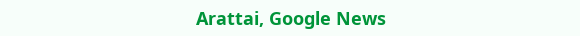Arattai, Google News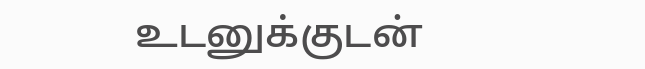உடனுக்குடன்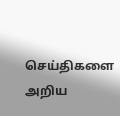செய்திகளை அறிய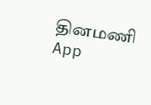தினமணி App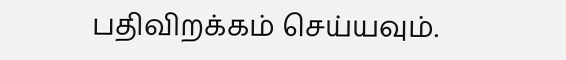பதிவிறக்கம் செய்யவும்.